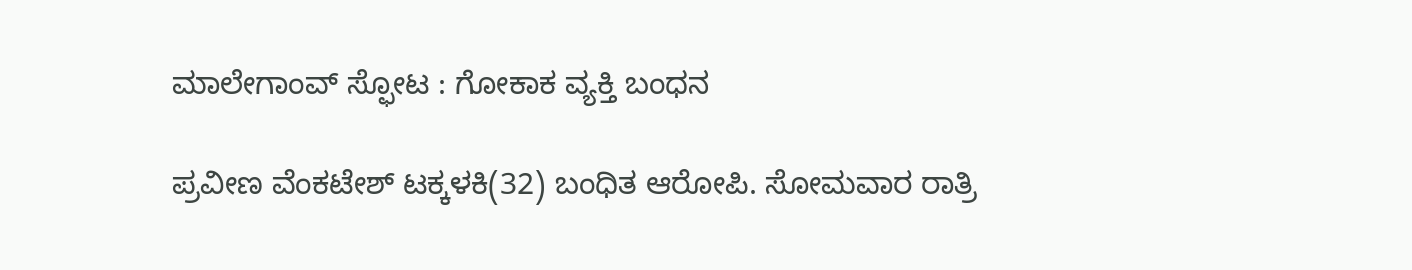ಮಾಲೇಗಾಂವ್ ಸ್ಫೋಟ : ಗೋಕಾಕ ವ್ಯಕ್ತಿ ಬಂಧನ

ಪ್ರವೀಣ ವೆಂಕಟೇಶ್ ಟಕ್ಕಳಕಿ(32) ಬಂಧಿತ ಆರೋಪಿ. ಸೋಮವಾರ ರಾತ್ರಿ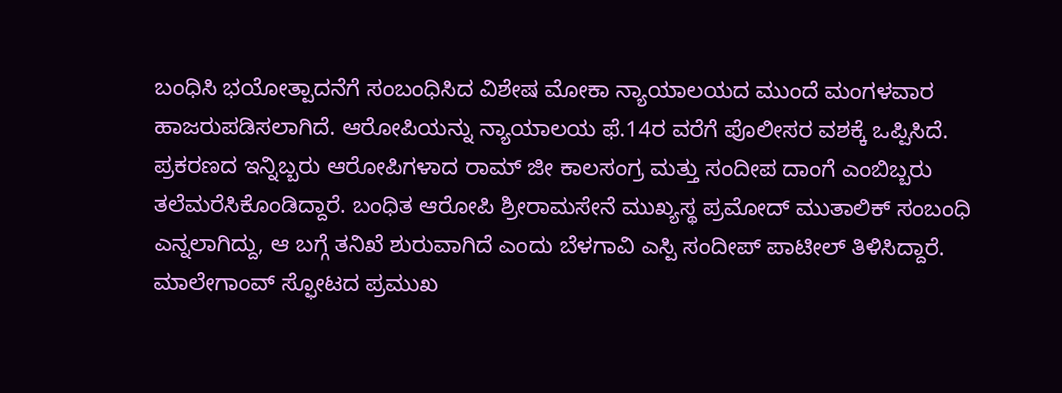ಬಂಧಿಸಿ ಭಯೋತ್ಪಾದನೆಗೆ ಸಂಬಂಧಿಸಿದ ವಿಶೇಷ ಮೋಕಾ ನ್ಯಾಯಾಲಯದ ಮುಂದೆ ಮಂಗಳವಾರ ಹಾಜರುಪಡಿಸಲಾಗಿದೆ. ಆರೋಪಿಯನ್ನು ನ್ಯಾಯಾಲಯ ಫೆ.14ರ ವರೆಗೆ ಪೊಲೀಸರ ವಶಕ್ಕೆ ಒಪ್ಪಿಸಿದೆ. ಪ್ರಕರಣದ ಇನ್ನಿಬ್ಬರು ಆರೋಪಿಗಳಾದ ರಾಮ್ ಜೀ ಕಾಲಸಂಗ್ರ ಮತ್ತು ಸಂದೀಪ ದಾಂಗೆ ಎಂಬಿಬ್ಬರು ತಲೆಮರೆಸಿಕೊಂಡಿದ್ದಾರೆ. ಬಂಧಿತ ಆರೋಪಿ ಶ್ರೀರಾಮಸೇನೆ ಮುಖ್ಯಸ್ಥ ಪ್ರಮೋದ್ ಮುತಾಲಿಕ್ ಸಂಬಂಧಿ ಎನ್ನಲಾಗಿದ್ದು, ಆ ಬಗ್ಗೆ ತನಿಖೆ ಶುರುವಾಗಿದೆ ಎಂದು ಬೆಳಗಾವಿ ಎಸ್ಪಿ ಸಂದೀಪ್ ಪಾಟೀಲ್ ತಿಳಿಸಿದ್ದಾರೆ.
ಮಾಲೇಗಾಂವ್ ಸ್ಫೋಟದ ಪ್ರಮುಖ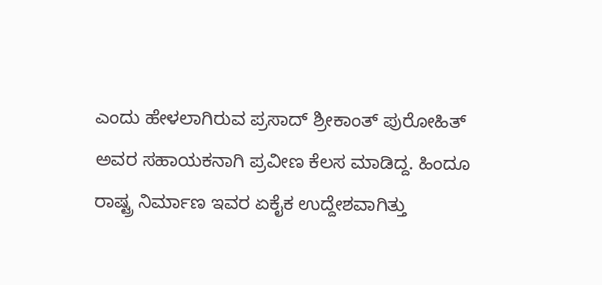ಎಂದು ಹೇಳಲಾಗಿರುವ ಪ್ರಸಾದ್ ಶ್ರೀಕಾಂತ್ ಪುರೋಹಿತ್ ಅವರ ಸಹಾಯಕನಾಗಿ ಪ್ರವೀಣ ಕೆಲಸ ಮಾಡಿದ್ದ. ಹಿಂದೂ ರಾಷ್ಟ್ರ ನಿರ್ಮಾಣ ಇವರ ಏಕೈಕ ಉದ್ದೇಶವಾಗಿತ್ತು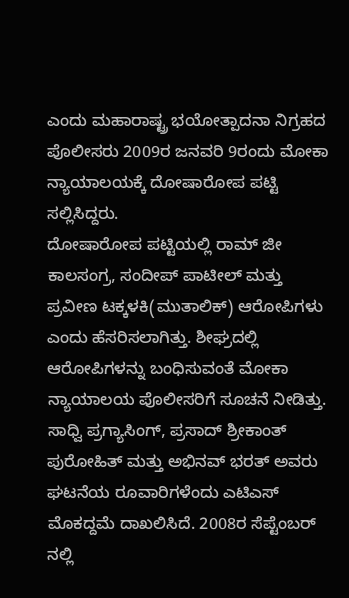ಎಂದು ಮಹಾರಾಷ್ಟ್ರ ಭಯೋತ್ಪಾದನಾ ನಿಗ್ರಹದ ಪೊಲೀಸರು 2009ರ ಜನವರಿ 9ರಂದು ಮೋಕಾ ನ್ಯಾಯಾಲಯಕ್ಕೆ ದೋಷಾರೋಪ ಪಟ್ಟಿ ಸಲ್ಲಿಸಿದ್ದರು.
ದೋಷಾರೋಪ ಪಟ್ಟಿಯಲ್ಲಿ ರಾಮ್ ಜೀ ಕಾಲಸಂಗ್ರ, ಸಂದೀಪ್ ಪಾಟೀಲ್ ಮತ್ತು ಪ್ರವೀಣ ಟಕ್ಕಳಕಿ(ಮುತಾಲಿಕ್) ಆರೋಪಿಗಳು ಎಂದು ಹೆಸರಿಸಲಾಗಿತ್ತು. ಶೀಘ್ರದಲ್ಲಿ ಆರೋಪಿಗಳನ್ನು ಬಂಧಿಸುವಂತೆ ಮೋಕಾ ನ್ಯಾಯಾಲಯ ಪೊಲೀಸರಿಗೆ ಸೂಚನೆ ನೀಡಿತ್ತು. ಸಾಧ್ವಿ ಪ್ರಗ್ಯಾಸಿಂಗ್, ಪ್ರಸಾದ್ ಶ್ರೀಕಾಂತ್ ಪುರೋಹಿತ್ ಮತ್ತು ಅಭಿನವ್ ಭರತ್ ಅವರು ಘಟನೆಯ ರೂವಾರಿಗಳೆಂದು ಎಟಿಎಸ್ ಮೊಕದ್ದಮೆ ದಾಖಲಿಸಿದೆ. 2008ರ ಸೆಪ್ಟೆಂಬರ್ ನಲ್ಲಿ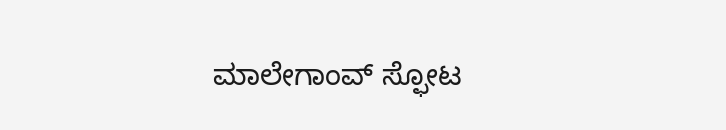ಮಾಲೇಗಾಂವ್ ಸ್ಫೋಟ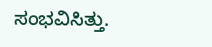ಸಂಭವಿಸಿತ್ತು.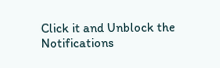Click it and Unblock the Notifications